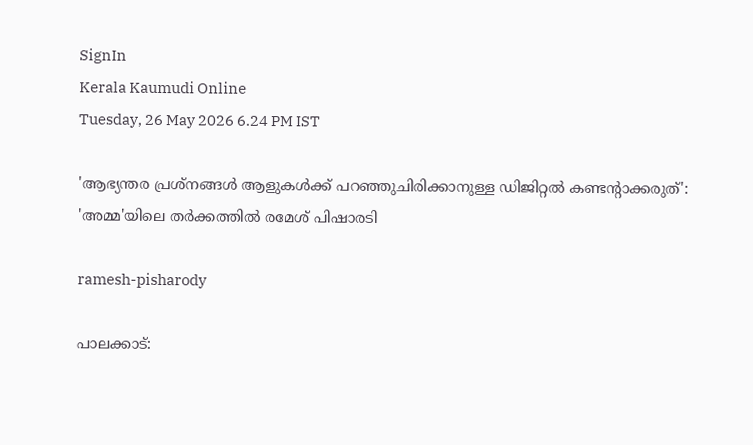SignIn
Kerala Kaumudi Online
Tuesday, 26 May 2026 6.24 PM IST

'ആഭ്യന്തര പ്രശ്നങ്ങൾ ആളുകൾക്ക് പറഞ്ഞുചിരിക്കാനുള്ള ഡിജിറ്റൽ കണ്ടന്റാക്കരുത്': 'അമ്മ'യിലെ തർക്കത്തിൽ രമേശ് പിഷാരടി

ramesh-pisharody

പാലക്കാട്: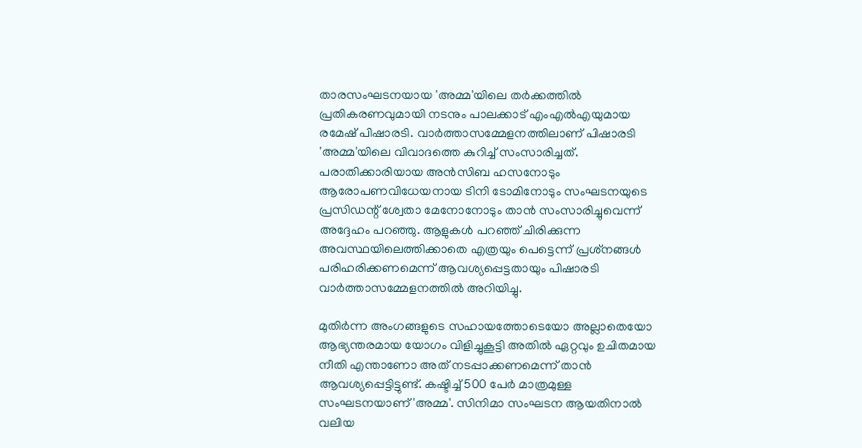താരസംഘടനയായ 'അമ്മ'യിലെ തർക്കത്തിൽ പ്രതികരണവുമായി നടനും പാലക്കാട് എംഎൽഎയുമായ രമേഷ് പിഷാരടി. വാർത്താസമ്മേളനത്തിലാണ് പിഷാരടി 'അമ്മ'യിലെ വിവാദത്തെ കുറിച്ച് സംസാരിച്ചത്. പരാതിക്കാരിയായ അൻസിബ ഹസനോടും ആരോപണവിധേയനായ ടിനി ടോമിനോടും സംഘടനയുടെ പ്രസിഡന്റ് ശ്വേതാ മേനോനോടും താൻ സംസാരിച്ചുവെന്ന് അദ്ദേഹം പറഞ്ഞു. ആളുകൾ പറഞ്ഞ് ചിരിക്കുന്ന അവസ്ഥയിലെത്തിക്കാതെ എത്രയും പെട്ടെന്ന് പ്രശ്‌നങ്ങൾ പരിഹരിക്കണമെന്ന് ആവശ്യപ്പെട്ടതായും പിഷാരടി വാർത്താസമ്മേളനത്തിൽ അറിയിച്ചു.

മുതിർന്ന അംഗങ്ങളുടെ സഹായത്തോടെയോ അല്ലാതെയോ ആഭ്യന്തരമായ യോഗം വിളിച്ചുകൂട്ടി അതിൽ ഏറ്റവും ഉചിതമായ നീതി എന്താണോ അത് നടപ്പാക്കണമെന്ന് താൻ ആവശ്യപ്പെട്ടിട്ടുണ്ട്. കഷ്ടിച്ച് 500 പേർ മാത്രമുള്ള സംഘടനയാണ് 'അമ്മ'. സിനിമാ സംഘടന ആയതിനാൽ വലിയ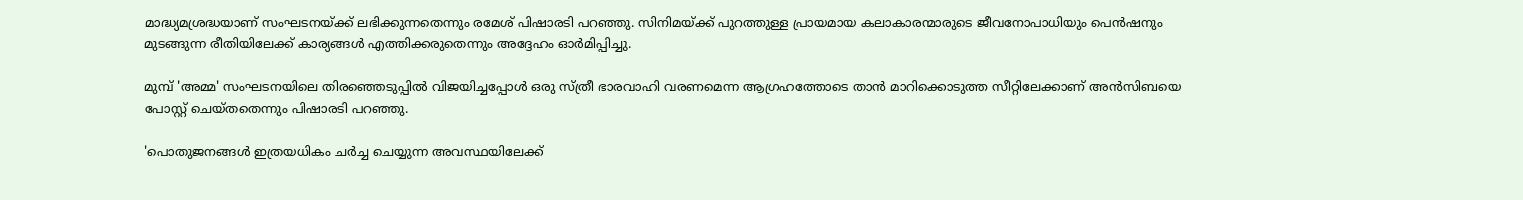മാദ്ധ്യമശ്രദ്ധയാണ് സംഘടനയ്ക്ക് ലഭിക്കുന്നതെന്നും രമേശ് പിഷാരടി പറഞ്ഞു. സിനിമയ്ക്ക് പുറത്തുള്ള പ്രായമായ കലാകാരന്മാരുടെ ജീവനോപാധിയും പെൻഷനും മുടങ്ങുന്ന രീതിയിലേക്ക് കാര്യങ്ങൾ എത്തിക്കരുതെന്നും അദ്ദേഹം ഓർമിപ്പിച്ചു.

മുമ്പ് 'അമ്മ' സംഘടനയിലെ തിരഞ്ഞെടുപ്പിൽ വിജയിച്ചപ്പോൾ ഒരു സ്ത്രീ ഭാരവാഹി വരണമെന്ന ആഗ്രഹത്തോടെ താൻ മാറിക്കൊടുത്ത സീറ്റിലേക്കാണ് അൻസിബയെ പോസ്റ്റ് ചെയ്തതെന്നും പിഷാരടി പറഞ്ഞു.

'പൊതുജനങ്ങൾ ഇത്രയധികം ചർച്ച ചെയ്യുന്ന അവസ്ഥയിലേക്ക്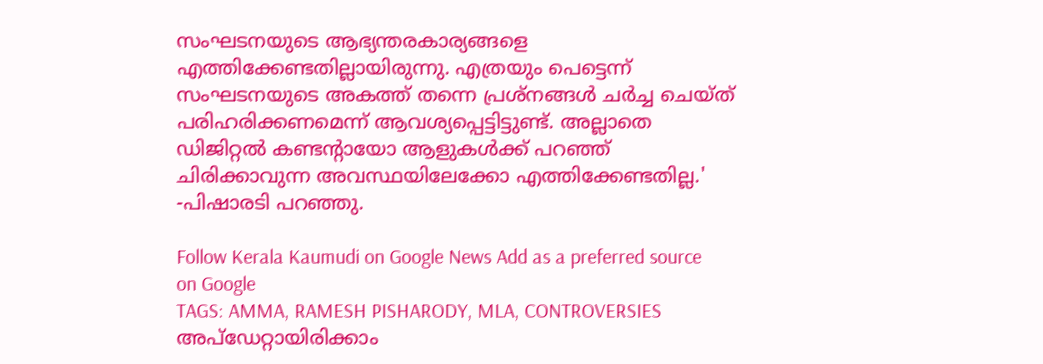സംഘടനയുടെ ആഭ്യന്തരകാര്യങ്ങളെ എത്തിക്കേണ്ടതില്ലായിരുന്നു. എത്രയും പെട്ടെന്ന് സംഘടനയുടെ അകത്ത് തന്നെ പ്രശ്നങ്ങൾ ചർച്ച ചെയ്ത് പരിഹരിക്കണമെന്ന് ആവശ്യപ്പെട്ടിട്ടുണ്ട്. അല്ലാതെ ഡിജിറ്റൽ കണ്ടന്റായോ ആളുകൾക്ക് പറഞ്ഞ് ചിരിക്കാവുന്ന അവസ്ഥയിലേക്കോ എത്തിക്കേണ്ടതില്ല.' -പിഷാരടി പറഞ്ഞു.

Follow Kerala Kaumudi on Google News Add as a preferred source on Google
TAGS: AMMA, RAMESH PISHARODY, MLA, CONTROVERSIES
അപ്ഡേറ്റായിരിക്കാം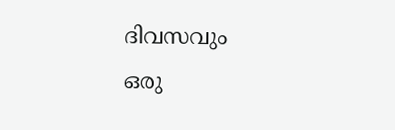ദിവസവും
ഒരു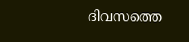ദിവസത്തെ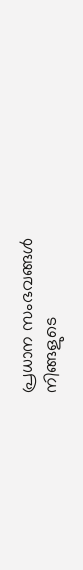പ്രധാന സംഭവങ്ങൾ നിങ്ങളുടെ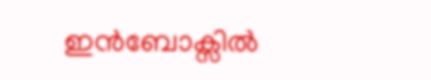ഇൻബോക്സിൽ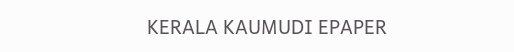KERALA KAUMUDI EPAPER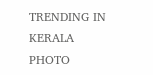TRENDING IN KERALA
PHOTO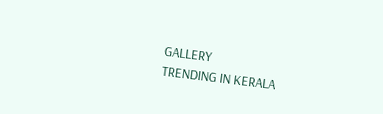GALLERY
TRENDING IN KERALA